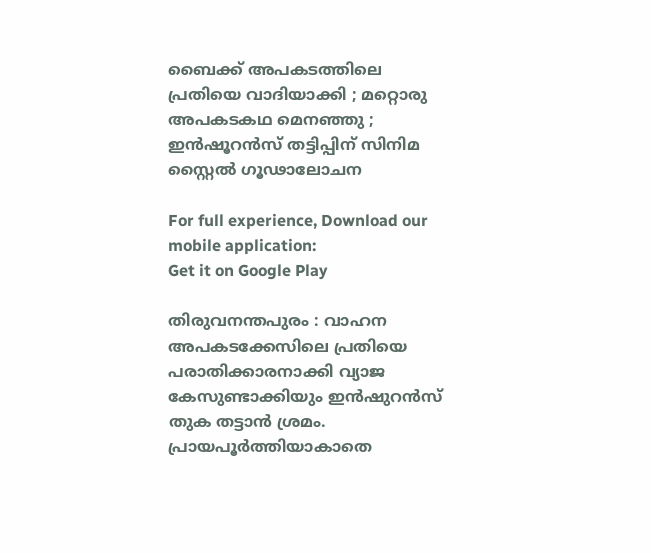ബൈക്ക് അപകടത്തിലെ പ്രതിയെ വാദിയാക്കി ; മറ്റൊരു അപകടകഥ മെനഞ്ഞു ; ഇൻഷൂറൻസ് തട്ടിപ്പിന് സിനിമ സ്റ്റൈൽ ഗൂഢാലോചന

For full experience, Download our mobile application:
Get it on Google Play

തിരുവനന്തപുരം : വാഹന അപകടക്കേസിലെ പ്രതിയെ പരാതിക്കാരനാക്കി വ്യാജ കേസുണ്ടാക്കിയും ഇൻഷുറൻസ് തുക തട്ടാൻ ശ്രമം. പ്രായപൂർത്തിയാകാതെ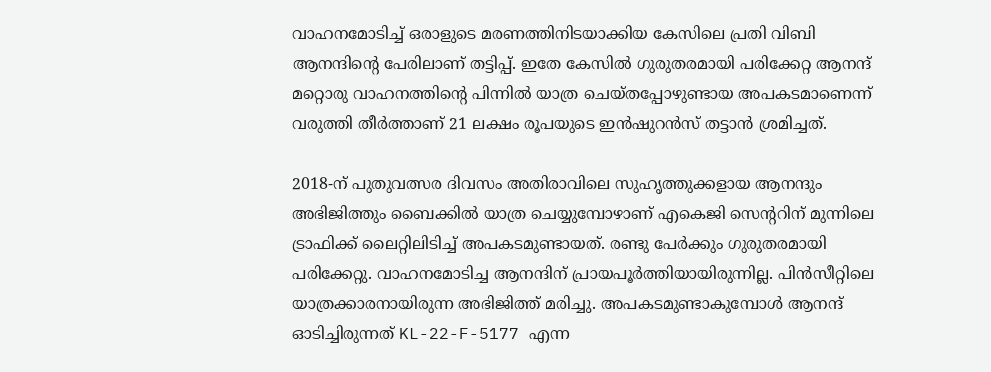വാഹനമോടിച്ച് ഒരാളുടെ മരണത്തിനിടയാക്കിയ കേസിലെ പ്രതി വിബി ആനന്ദിന്റെ പേരിലാണ് തട്ടിപ്പ്. ഇതേ കേസിൽ ഗുരുതരമായി പരിക്കേറ്റ ആനന്ദ് മറ്റൊരു വാഹനത്തിന്റെ പിന്നിൽ യാത്ര ചെയ്തപ്പോഴുണ്ടായ അപകടമാണെന്ന് വരുത്തി തീർത്താണ് 21 ലക്ഷം രൂപയുടെ ഇൻഷുറൻസ് തട്ടാൻ ശ്രമിച്ചത്.

2018-ന് പുതുവത്സര ദിവസം അതിരാവിലെ സുഹൃത്തുക്കളായ ആനന്ദും അഭിജിത്തും ബൈക്കിൽ യാത്ര ചെയ്യുമ്പോഴാണ് എകെജി സെന്ററിന് മുന്നിലെ ട്രാഫിക്ക് ലൈറ്റിലിടിച്ച് അപകടമുണ്ടായത്. രണ്ടു പേർക്കും ഗുരുതരമായി പരിക്കേറ്റു. വാഹനമോടിച്ച ആനന്ദിന് പ്രായപൂർത്തിയായിരുന്നില്ല. പിൻസീറ്റിലെ യാത്രക്കാരനായിരുന്ന അഭിജിത്ത് മരിച്ചു. അപകടമുണ്ടാകുമ്പോള്‍ ആനന്ദ് ഓടിച്ചിരുന്നത് KL-22-F-5177 എന്ന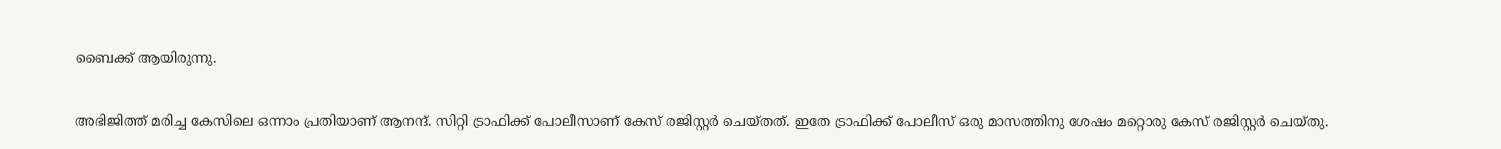ബൈക്ക് ആയിരുന്നു.

അഭിജിത്ത് മരിച്ച കേസിലെ ഒന്നാം പ്രതിയാണ് ആനന്ദ്. സിറ്റി ട്രാഫിക്ക് പോലീസാണ് കേസ് രജിസ്റ്റർ ചെയ്തത്. ഇതേ ട്രാഫിക്ക് പോലീസ് ഒരു മാസത്തിനു ശേഷം മറ്റൊരു കേസ് രജിസ്റ്റർ ചെയ്തു.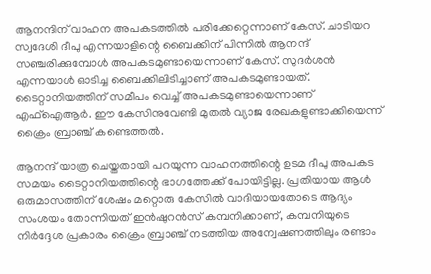ആനന്ദിന് വാഹന അപകടത്തിൽ പരിക്കേറ്റെന്നാണ് കേസ്. ചാടിയറ സ്വദേശി ദീപു എന്നയാളിന്റെ ബൈക്കിന് പിന്നിൽ ആനന്ദ് സഞ്ചരിക്കുമ്പോള്‍ അപകടമുണ്ടായെന്നാണ് കേസ്. സുദർശൻ എന്നയാള്‍ ഓടിച്ച ബൈക്കിലിടിച്ചാണ് അപകടമുണ്ടായത്. ടൈറ്റാനിയത്തിന് സമീപം വെച്ച് അപകടമുണ്ടായെന്നാണ് എഫ്ഐആർ. ഈ കേസിനുവേണ്ടി മുതൽ വ്യാജ രേഖകളുണ്ടാക്കിയെന്ന് ക്രൈം ബ്രാഞ്ച് കണ്ടെത്തൽ.

ആനന്ദ് യാത്ര ചെയ്തതായി പറയുന്ന വാഹനത്തിന്റെ ഉടമ ദീപു അപകട സമയം ടൈറ്റാനിയത്തിന്റെ ഭാഗത്തേക്ക് പോയിട്ടില്ല. പ്രതിയായ ആൾ ഒരുമാസത്തിന് ശേഷം മറ്റൊരു കേസിൽ വാദിയായതോടെ ആദ്യം സംശയം തോന്നിയത് ഇൻഷുറൻസ് കമ്പനിക്കാണ്, കമ്പനിയുടെ നിർദ്ദേശ പ്രകാരം ക്രൈം ബ്രാഞ്ച് നടത്തിയ അന്വേഷണത്തിലും രണ്ടാം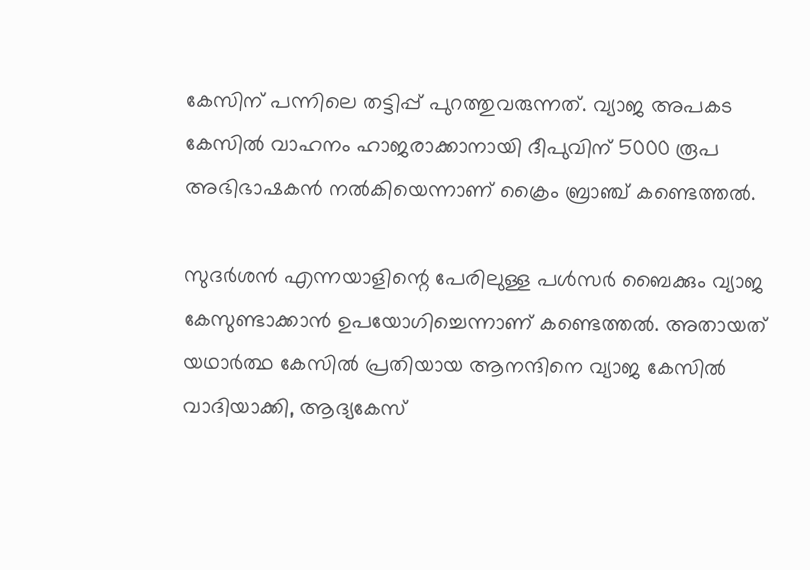കേസിന് പന്നിലെ തട്ടിപ്പ് പുറത്തുവരുന്നത്. വ്യാജ അപകട കേസിൽ വാഹനം ഹാജരാക്കാനായി ദീപുവിന് 5000 രൂപ അഭിഭാഷകൻ നൽകിയെന്നാണ് ക്രൈം ബ്രാഞ്ച് കണ്ടെത്തൽ.

സുദർശൻ എന്നയാളിന്റെ പേരിലുള്ള പള്‍സർ ബൈക്കും വ്യാജ കേസുണ്ടാക്കാൻ ഉപയോഗിച്ചെന്നാണ് കണ്ടെത്തൽ. അതായത് യഥാർത്ഥ കേസിൽ പ്രതിയായ ആനന്ദിനെ വ്യാജ കേസിൽ വാദിയാക്കി, ആദ്യകേസ്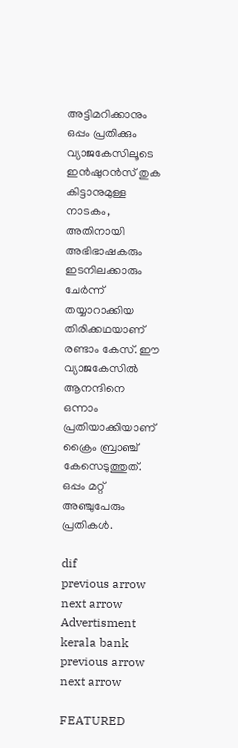അട്ടിമറിക്കാനും ഒപ്പം പ്രതിക്കും വ്യാജകേസിലൂടെ ഇൻഷുറൻസ് തുക കിട്ടാനുമുള്ള നാടകം, അതിനായി അഭിഭാഷകരും ഇടനിലക്കാരും ചേർന്ന് തയ്യാറാക്കിയ തിരിക്കഥയാണ് രണ്ടാം കേസ്. ഈ വ്യാജകേസിൽ ആനന്ദിനെ ഒന്നാം പ്രതിയാക്കിയാണ് ക്രൈം ബ്രാഞ്ച് കേസെടുത്തുത്. ഒപ്പം മറ്റ് അ‍ഞ്ചുപേരും പ്രതികൾ.

dif
previous arrow
next arrow
Advertisment
kerala bank
previous arrow
next arrow

FEATURED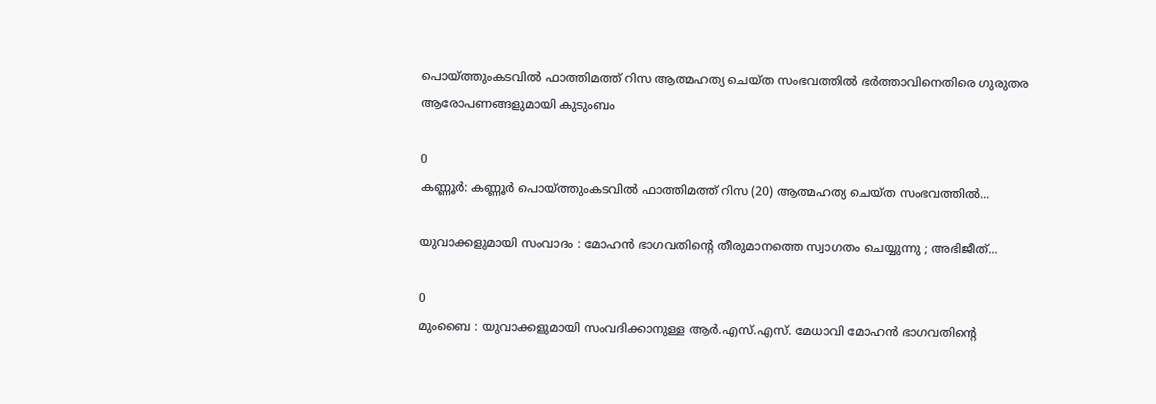പൊയ്ത്തുംകടവിൽ ഫാത്തിമത്ത് റിസ ആത്മഹത്യ ചെയ്ത സംഭവത്തില്‍ ഭർത്താവിനെതിരെ ഗുരുതര ആരോപണങ്ങളുമായി കുടുംബം

0
കണ്ണൂർ: കണ്ണൂർ പൊയ്ത്തുംകടവിൽ ഫാത്തിമത്ത് റിസ (20) ആത്മഹത്യ ചെയ്ത സംഭവത്തില്‍...

യുവാക്കളുമായി സംവാദം : മോഹൻ ഭാഗവതിന്റെ തീരുമാനത്തെ സ്വാഗതം ചെയ്യുന്നു ; അഭിജീത്...

0
മുംബൈ : യുവാക്കളുമായി സംവദിക്കാനുള്ള ആർ.എസ്.എസ്. മേധാവി മോഹൻ ഭാഗവതിന്റെ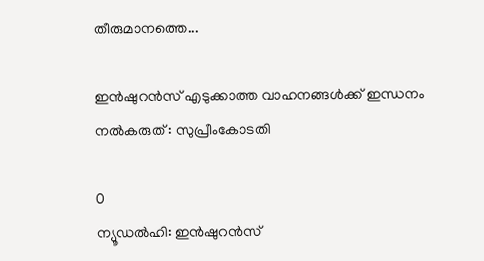തീരുമാനത്തെ...

ഇന്‍ഷുറന്‍സ് എടുക്കാത്ത വാഹനങ്ങള്‍ക്ക് ഇന്ധനം നല്‍കരുത് : സുപ്രീംകോടതി

0
ന്യൂഡല്‍ഹി: ഇന്‍ഷുറന്‍സ്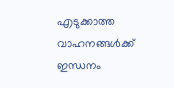എടുക്കാത്ത വാഹനങ്ങള്‍ക്ക് ഇന്ധനം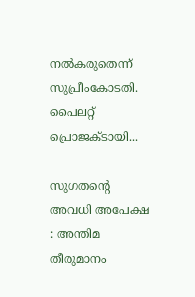നല്‍കരുതെന്ന് സുപ്രീംകോടതി. പൈലറ്റ് പ്രൊജക്ടായി...

സുഗതന്റെ അവധി അപേക്ഷ : അന്തിമ തീരുമാനം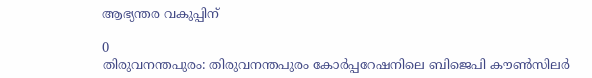ആഭ്യന്തര വകുപ്പിന്

0
തിരുവനന്തപുരം: തിരുവനന്തപുരം കോർപ്പറേഷനിലെ ബിജെപി കൗൺസിലർ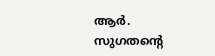ആർ. സുഗതന്റെ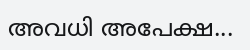അവധി അപേക്ഷ...